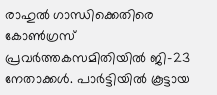രാഹുല്‍ ഗാന്ധിക്കെതിരെ കോണ്‍ഗ്രസ് പ്രവര്‍ത്തകസമിതിയില്‍ ജി-23 നേതാക്കള്‍. പാര്‍ട്ടിയില്‍ കൂട്ടായ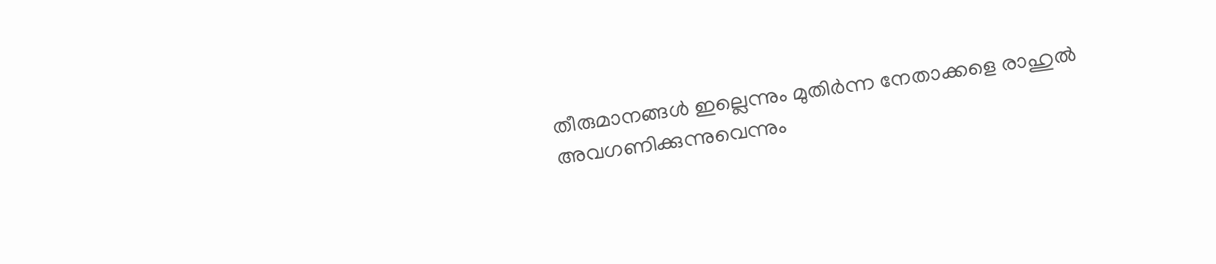തീരുമാനങ്ങള്‍ ഇല്ലെന്നും മുതിര്‍ന്ന നേതാക്കളെ രാഹുല്‍ അവഗണിക്കുന്നുവെന്നും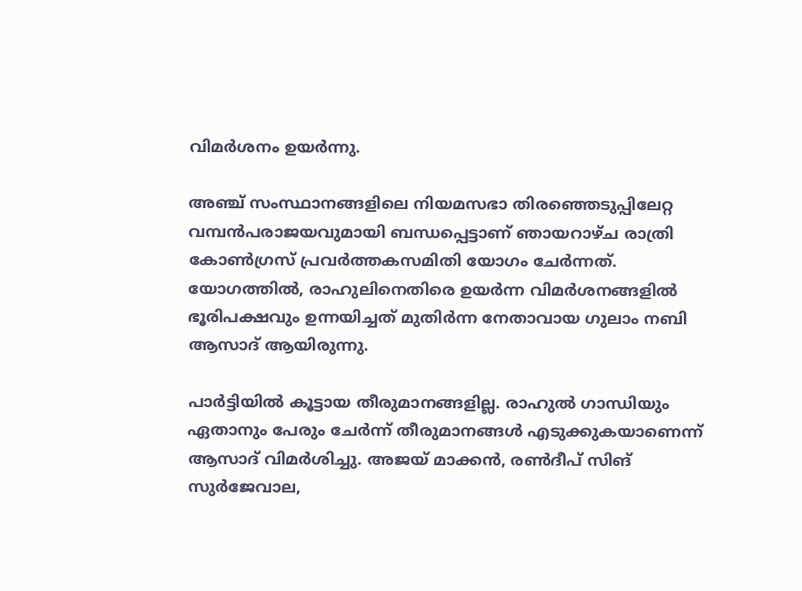വിമര്‍ശനം ഉയര്‍ന്നു.

അഞ്ച് സംസ്ഥാനങ്ങളിലെ നിയമസഭാ തിരഞ്ഞെടുപ്പിലേറ്റ വമ്പന്‍പരാജയവുമായി ബന്ധപ്പെട്ടാണ് ഞായറാഴ്ച രാത്രി കോണ്‍ഗ്രസ് പ്രവര്‍ത്തകസമിതി യോഗം ചേർന്നത്. യോഗത്തില്‍, രാഹുലിനെതിരെ ഉയർന്ന വിമർശനങ്ങളിൽ ഭൂരിപക്ഷവും ഉന്നയിച്ചത് മുതിര്‍ന്ന നേതാവായ ഗുലാം നബി ആസാദ് ആയിരുന്നു.

പാര്‍ട്ടിയില്‍ കൂട്ടായ തീരുമാനങ്ങളില്ല. രാഹുല്‍ ഗാന്ധിയും ഏതാനും പേരും ചേര്‍ന്ന് തീരുമാനങ്ങള്‍ എടുക്കുകയാണെന്ന് ആസാദ് വിമര്‍ശിച്ചു. അജയ് മാക്കന്‍, രണ്‍ദീപ് സിങ് സുര്‍ജേവാല,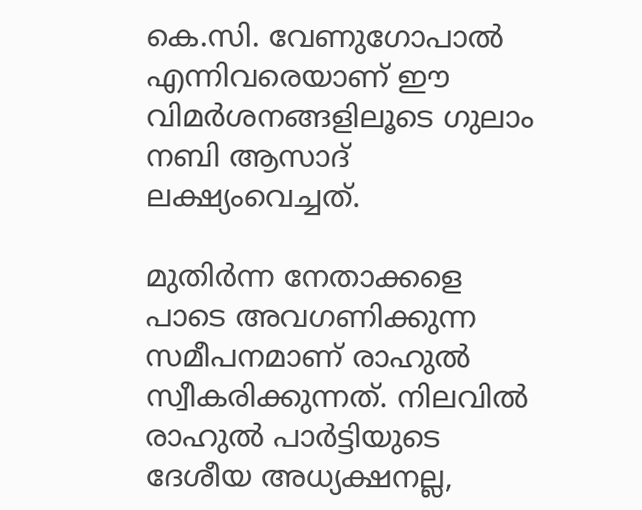കെ.സി. വേണുഗോപാല്‍ എന്നിവരെയാണ് ഈ വിമര്‍ശനങ്ങളിലൂടെ ഗുലാം നബി ആസാദ് ലക്ഷ്യംവെച്ചത്.

മുതിര്‍ന്ന നേതാക്കളെ പാടെ അവഗണിക്കുന്ന സമീപനമാണ് രാഹുല്‍ സ്വീകരിക്കുന്നത്. നിലവില്‍ രാഹുല്‍ പാര്‍ട്ടിയുടെ ദേശീയ അധ്യക്ഷനല്ല,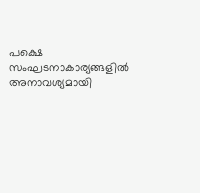പക്ഷെ സംഘടനാകാര്യങ്ങളില്‍ അനാവശ്യമായി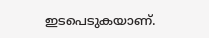ഇടപെടുകയാണ്.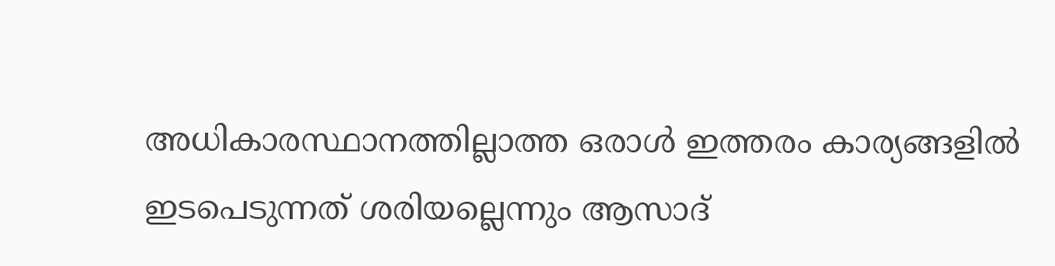അധികാരസ്ഥാനത്തില്ലാത്ത ഒരാള്‍ ഇത്തരം കാര്യങ്ങളില്‍ ഇടപെടുന്നത് ശരിയല്ലെന്നും ആസാദ്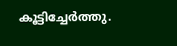കൂട്ടിച്ചേര്‍ത്തു.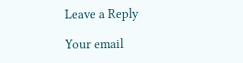Leave a Reply

Your email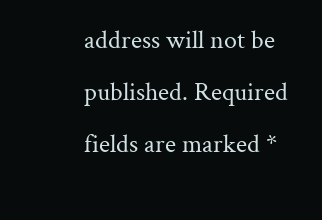address will not be published. Required fields are marked *